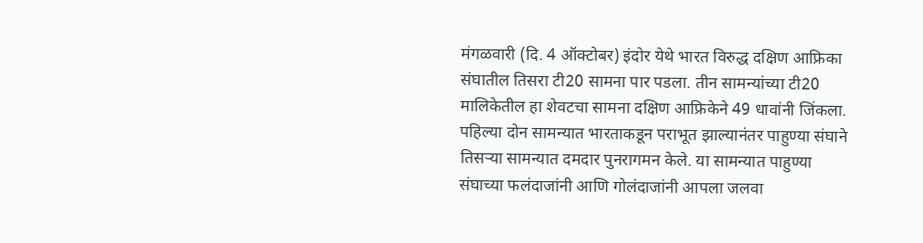मंगळवारी (दि. 4 ऑक्टोबर) इंदोर येथे भारत विरुद्ध दक्षिण आफ्रिका संघातील तिसरा टी20 सामना पार पडला. तीन सामन्यांच्या टी20 मालिकेतील हा शेवटचा सामना दक्षिण आफ्रिकेने 49 धावांनी जिंकला. पहिल्या दोन सामन्यात भारताकडून पराभूत झाल्यानंतर पाहुण्या संघाने तिसऱ्या सामन्यात दमदार पुनरागमन केले. या सामन्यात पाहुण्या संघाच्या फलंदाजांनी आणि गोलंदाजांनी आपला जलवा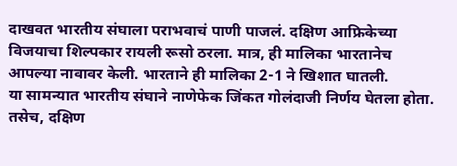दाखवत भारतीय संघाला पराभवाचं पाणी पाजलं. दक्षिण आफ्रिकेच्या विजयाचा शिल्पकार रायली रूसो ठरला. मात्र, ही मालिका भारतानेच आपल्या नावावर केली. भारताने ही मालिका 2-1 ने खिशात घातली.
या सामन्यात भारतीय संघाने नाणेफेक जिंकत गोलंदाजी निर्णय घेतला होता. तसेच, दक्षिण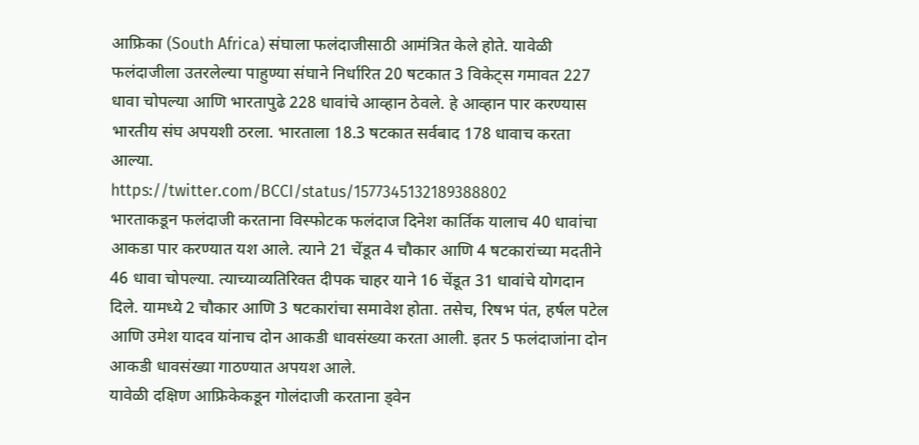आफ्रिका (South Africa) संघाला फलंदाजीसाठी आमंत्रित केले होते. यावेळी फलंदाजीला उतरलेल्या पाहुण्या संघाने निर्धारित 20 षटकात 3 विकेट्स गमावत 227 धावा चोपल्या आणि भारतापुढे 228 धावांचे आव्हान ठेवले. हे आव्हान पार करण्यास भारतीय संघ अपयशी ठरला. भारताला 18.3 षटकात सर्वबाद 178 धावाच करता आल्या.
https://twitter.com/BCCI/status/1577345132189388802
भारताकडून फलंदाजी करताना विस्फोटक फलंदाज दिनेश कार्तिक यालाच 40 धावांचा आकडा पार करण्यात यश आले. त्याने 21 चेंडूत 4 चौकार आणि 4 षटकारांच्या मदतीने 46 धावा चोपल्या. त्याच्याव्यतिरिक्त दीपक चाहर याने 16 चेंडूत 31 धावांचे योगदान दिले. यामध्ये 2 चौकार आणि 3 षटकारांचा समावेश होता. तसेच, रिषभ पंत, हर्षल पटेल आणि उमेश यादव यांनाच दोन आकडी धावसंख्या करता आली. इतर 5 फलंदाजांना दोन आकडी धावसंख्या गाठण्यात अपयश आले.
यावेळी दक्षिण आफ्रिकेकडून गोलंदाजी करताना ड्वेन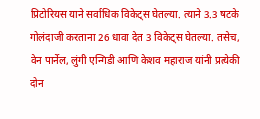प्रिटोरियस याने सर्वाधिक विकेट्स घेतल्या. त्याने 3.3 षटके गोलंदाजी करताना 26 धावा देत 3 विकेट्स घेतल्या. तसेच, वेन पार्नेल, लुंगी एन्गिडी आणि केशव महाराज यांनी प्रत्येकी दोन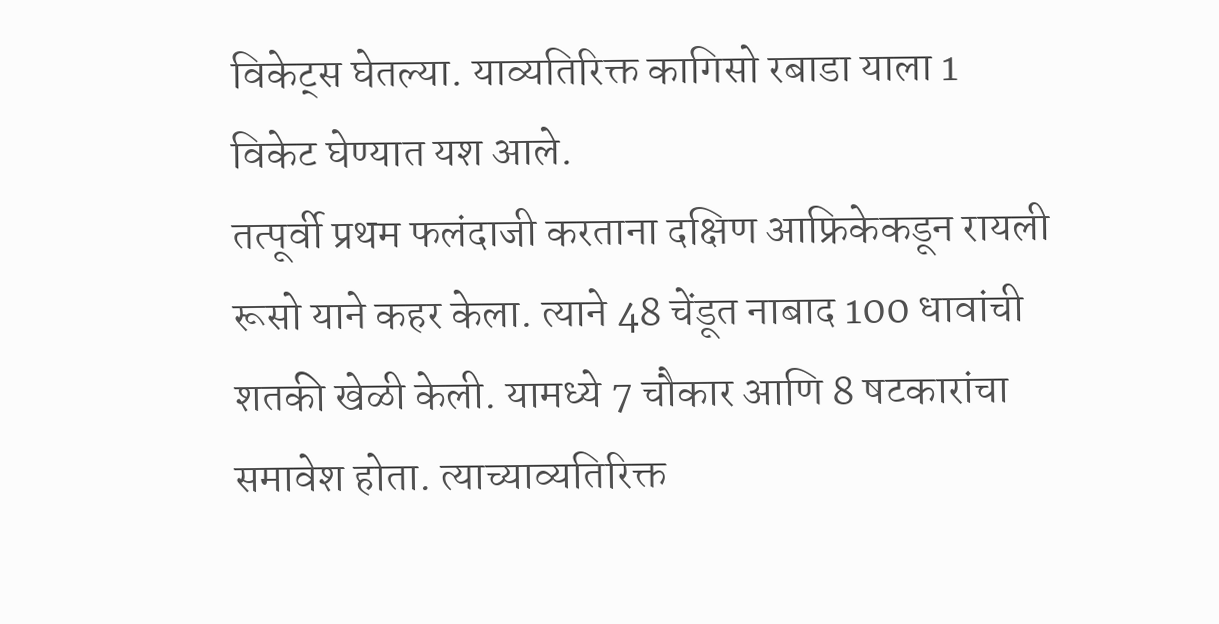विकेट्स घेतल्या. याव्यतिरिक्त कागिसो रबाडा याला 1 विकेट घेण्यात यश आले.
तत्पूर्वी प्रथम फलंदाजी करताना दक्षिण आफ्रिकेकडून रायली रूसो याने कहर केला. त्याने 48 चेंडूत नाबाद 100 धावांची शतकी खेळी केली. यामध्ये 7 चौकार आणि 8 षटकारांचा समावेश होता. त्याच्याव्यतिरिक्त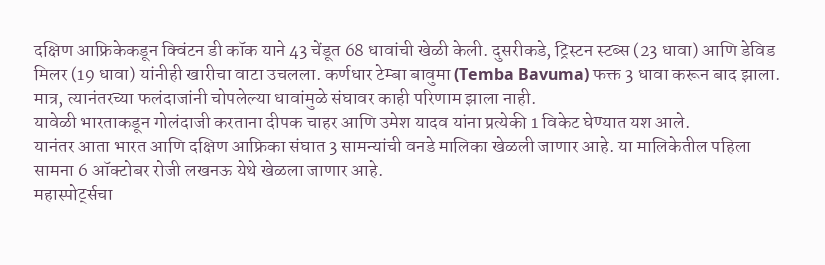दक्षिण आफ्रिकेकडून क्विंटन डी कॉक याने 43 चेंडूत 68 धावांची खेळी केली. दुसरीकडे, ट्रिस्टन स्टब्स (23 धावा) आणि डेविड मिलर (19 धावा) यांनीही खारीचा वाटा उचलला. कर्णधार टेम्बा बावुमा (Temba Bavuma) फक्त 3 धावा करून बाद झाला. मात्र, त्यानंतरच्या फलंदाजांनी चोपलेल्या धावांमुळे संघावर काही परिणाम झाला नाही.
यावेळी भारताकडून गोलंदाजी करताना दीपक चाहर आणि उमेश यादव यांना प्रत्येकी 1 विकेट घेण्यात यश आले.
यानंतर आता भारत आणि दक्षिण आफ्रिका संघात 3 सामन्यांची वनडे मालिका खेळली जाणार आहे. या मालिकेतील पहिला सामना 6 ऑक्टोबर रोजी लखनऊ येथे खेळला जाणार आहे.
महास्पोर्ट्सचा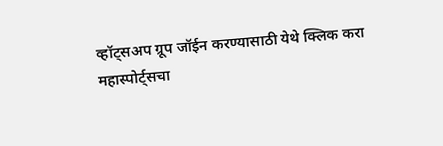व्हॉट्सअप ग्रूप जॉईन करण्यासाठी येथे क्लिक करा
महास्पोर्ट्सचा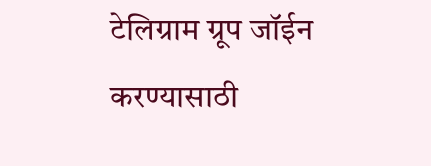टेलिग्राम ग्रूप जॉईन करण्यासाठी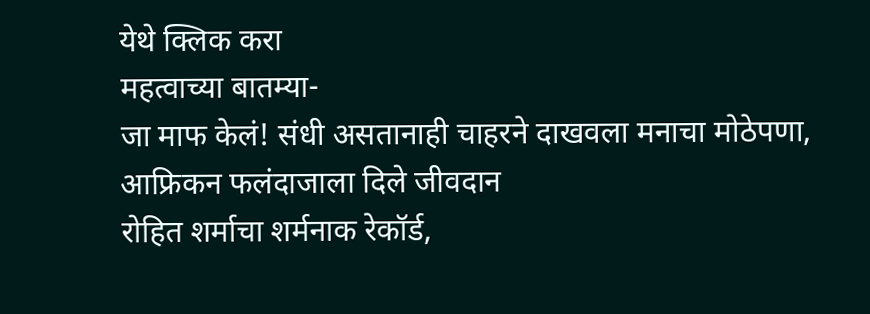येथे क्लिक करा
महत्वाच्या बातम्या-
जा माफ केलं! संधी असतानाही चाहरने दाखवला मनाचा मोठेपणा, आफ्रिकन फलंदाजाला दिले जीवदान
रोहित शर्माचा शर्मनाक रेकॉर्ड,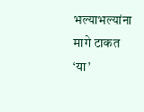भल्याभल्यांना मागे टाकत ‘या’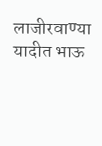लाजीरवाण्या यादीत भाऊ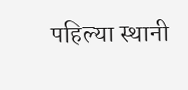पहिल्या स्थानी